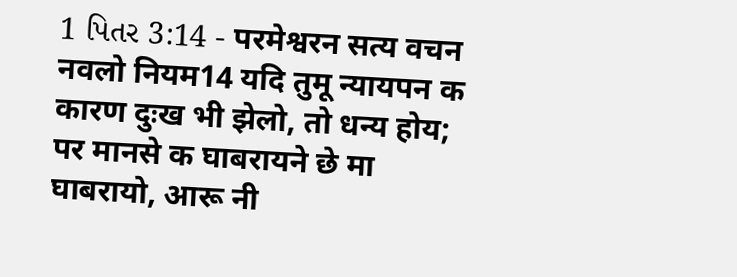1 પિતર 3:14 - परमेश्वरन सत्य वचन नवलो नियम14 यदि तुमू न्यायपन क कारण दुःख भी झेलो, तो धन्य होय; पर मानसे क घाबरायने छे मा घाबरायो, आरू नी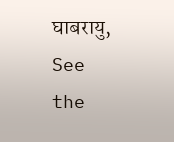घाबरायु, See the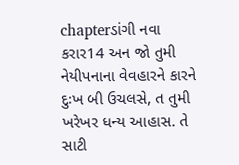chapterડાંગી નવા કરાર14 અન જો તુમી નેયીપનાના વેવહારને કારને દુઃખ બી ઉચલસે, ત તુમી ખરેખર ધન્ય આહાસ. તે સાટી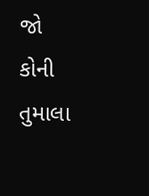જો કોની તુમાલા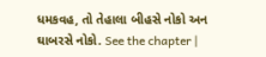ધમકવહ, તો તેહાલા બીહસે નોકો અન ઘાબરસે નોકો. See the chapter |